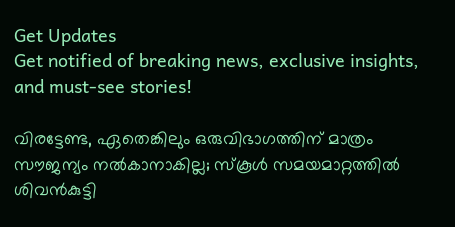Get Updates
Get notified of breaking news, exclusive insights, and must-see stories!

വിരട്ടേണ്ട, ഏതെങ്കിലും ഒരുവിഭാഗത്തിന് മാത്രം സൗജന്യം നല്‍കാനാകില്ല; സ്‌കൂള്‍ സമയമാറ്റത്തില്‍ ശിവന്‍കുട്ടി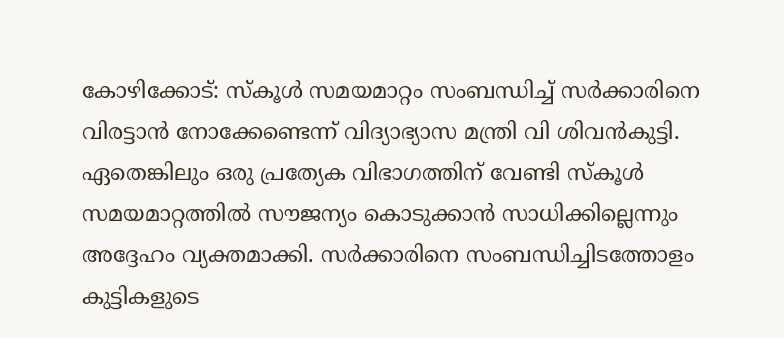കോഴിക്കോട്: സ്‌കൂള്‍ സമയമാറ്റം സംബന്ധിച്ച് സര്‍ക്കാരിനെ വിരട്ടാന്‍ നോക്കേണ്ടെന്ന് വിദ്യാഭ്യാസ മന്ത്രി വി ശിവന്‍കുട്ടി. ഏതെങ്കിലും ഒരു പ്രത്യേക വിഭാഗത്തിന് വേണ്ടി സ്‌കൂള്‍ സമയമാറ്റത്തില്‍ സൗജന്യം കൊടുക്കാന്‍ സാധിക്കില്ലെന്നും അദ്ദേഹം വ്യക്തമാക്കി. സര്‍ക്കാരിനെ സംബന്ധിച്ചിടത്തോളം കുട്ടികളുടെ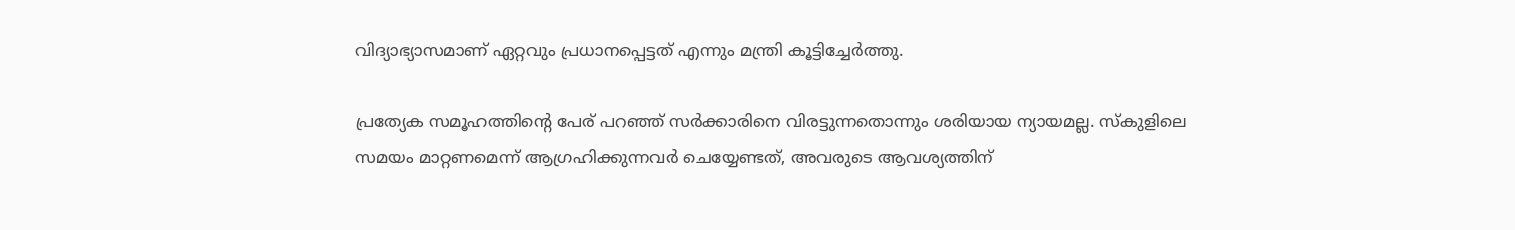വിദ്യാഭ്യാസമാണ് ഏറ്റവും പ്രധാനപ്പെട്ടത് എന്നും മന്ത്രി കൂട്ടിച്ചേര്‍ത്തു.

പ്രത്യേക സമൂഹത്തിന്റെ പേര് പറഞ്ഞ് സര്‍ക്കാരിനെ വിരട്ടുന്നതൊന്നും ശരിയായ ന്യായമല്ല. സ്‌കുളിലെ സമയം മാറ്റണമെന്ന് ആഗ്രഹിക്കുന്നവര്‍ ചെയ്യേണ്ടത്, അവരുടെ ആവശ്യത്തിന്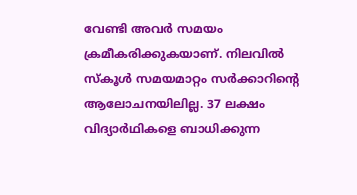വേണ്ടി അവര്‍ സമയം ക്രമീകരിക്കുകയാണ്. നിലവില്‍ സ്‌കൂള്‍ സമയമാറ്റം സര്‍ക്കാറിന്റെ ആലോചനയിലില്ല. 37 ലക്ഷം വിദ്യാര്‍ഥികളെ ബാധിക്കുന്ന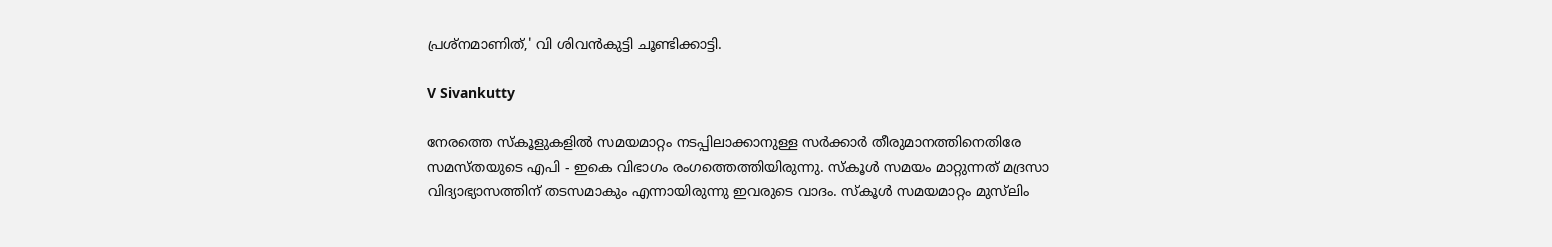പ്രശ്‌നമാണിത്,' വി ശിവന്‍കുട്ടി ചൂണ്ടിക്കാട്ടി.

V Sivankutty

നേരത്തെ സ്‌കൂളുകളില്‍ സമയമാറ്റം നടപ്പിലാക്കാനുള്ള സര്‍ക്കാര്‍ തീരുമാനത്തിനെതിരേ സമസ്തയുടെ എപി - ഇകെ വിഭാഗം രംഗത്തെത്തിയിരുന്നു. സ്‌കൂള്‍ സമയം മാറ്റുന്നത് മദ്രസാ വിദ്യാഭ്യാസത്തിന് തടസമാകും എന്നായിരുന്നു ഇവരുടെ വാദം. സ്‌കൂള്‍ സമയമാറ്റം മുസ്‌ലിം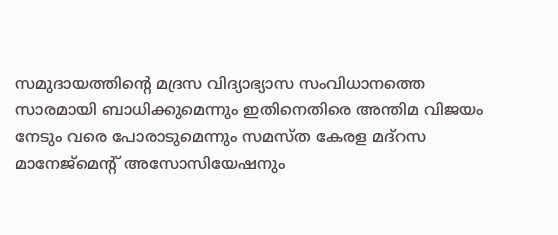സമുദായത്തിന്റെ മദ്രസ വിദ്യാഭ്യാസ സംവിധാനത്തെ സാരമായി ബാധിക്കുമെന്നും ഇതിനെതിരെ അന്തിമ വിജയം നേടും വരെ പോരാടുമെന്നും സമസ്ത കേരള മദ്‌റസ മാനേജ്‌മെന്റ് അസോസിയേഷനും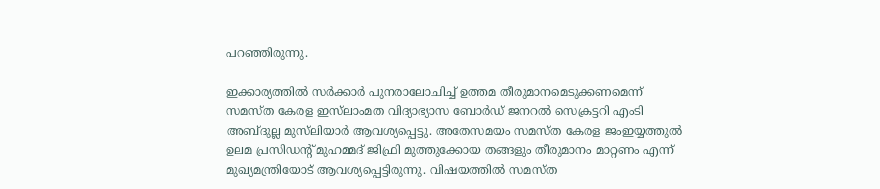പറഞ്ഞിരുന്നു.

ഇക്കാര്യത്തില്‍ സര്‍ക്കാര്‍ പുനരാലോചിച്ച് ഉത്തമ തീരുമാനമെടുക്കണമെന്ന് സമസ്ത കേരള ഇസ്‌ലാംമത വിദ്യാഭ്യാസ ബോര്‍ഡ് ജനറല്‍ സെക്രട്ടറി എംടി അബ്ദുല്ല മുസ്‌ലിയാര്‍ ആവശ്യപ്പെട്ടു. അതേസമയം സമസ്ത കേരള ജംഇയ്യത്തുല്‍ ഉലമ പ്രസിഡന്റ് മുഹമ്മദ് ജിഫ്രി മുത്തുക്കോയ തങ്ങളും തീരുമാനം മാറ്റണം എന്ന് മുഖ്യമന്ത്രിയോട് ആവശ്യപ്പെട്ടിരുന്നു. വിഷയത്തില്‍ സമസ്ത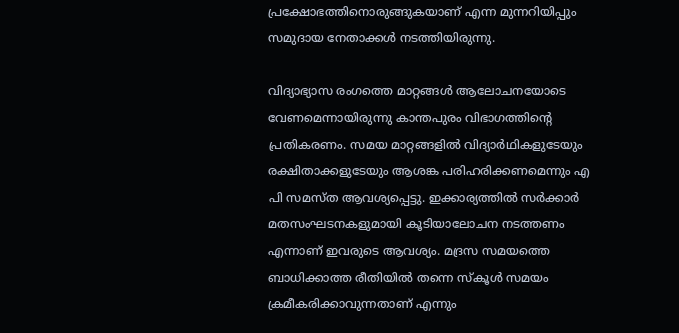പ്രക്ഷോഭത്തിനൊരുങ്ങുകയാണ് എന്ന മുന്നറിയിപ്പും സമുദായ നേതാക്കള്‍ നടത്തിയിരുന്നു.

വിദ്യാഭ്യാസ രംഗത്തെ മാറ്റങ്ങള്‍ ആലോചനയോടെ വേണമെന്നായിരുന്നു കാന്തപുരം വിഭാഗത്തിന്റെ പ്രതികരണം. സമയ മാറ്റങ്ങളില്‍ വിദ്യാര്‍ഥികളുടേയും രക്ഷിതാക്കളുടേയും ആശങ്ക പരിഹരിക്കണമെന്നും എ പി സമസ്ത ആവശ്യപ്പെട്ടു. ഇക്കാര്യത്തില്‍ സര്‍ക്കാര്‍ മതസംഘടനകളുമായി കൂടിയാലോചന നടത്തണം എന്നാണ് ഇവരുടെ ആവശ്യം. മദ്രസ സമയത്തെ ബാധിക്കാത്ത രീതിയില്‍ തന്നെ സ്‌കൂള്‍ സമയം ക്രമീകരിക്കാവുന്നതാണ് എന്നും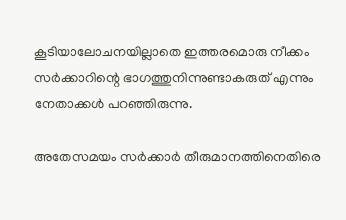കൂടിയാലോചനയില്ലാതെ ഇത്തരമൊരു നീക്കം സര്‍ക്കാറിന്റെ ഭാഗത്തുനിന്നുണ്ടാകരുത് എന്നും നേതാക്കള്‍ പറഞ്ഞിരുന്നു.

അതേസമയം സര്‍ക്കാര്‍ തീരുമാനത്തിനെതിരെ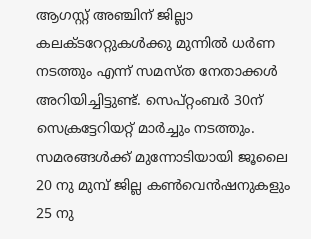ആഗസ്റ്റ് അഞ്ചിന് ജില്ലാ കലക്ടറേറ്റുകള്‍ക്കു മുന്നില്‍ ധര്‍ണ നടത്തും എന്ന് സമസ്ത നേതാക്കള്‍ അറിയിച്ചിട്ടുണ്ട്. സെപ്റ്റംബര്‍ 30ന് സെക്രട്ടേറിയറ്റ് മാര്‍ച്ചും നടത്തും. സമരങ്ങള്‍ക്ക് മുന്നോടിയായി ജൂലൈ 20 നു മുമ്പ് ജില്ല കണ്‍വെന്‍ഷനുകളും 25 നു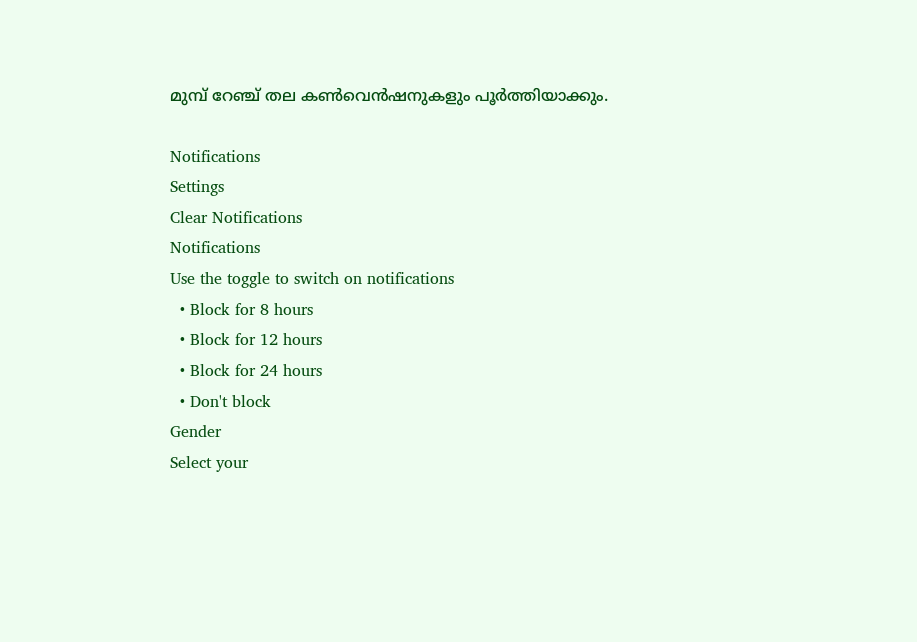മുമ്പ് റേഞ്ച് തല കണ്‍വെന്‍ഷനുകളും പൂര്‍ത്തിയാക്കും.

Notifications
Settings
Clear Notifications
Notifications
Use the toggle to switch on notifications
  • Block for 8 hours
  • Block for 12 hours
  • Block for 24 hours
  • Don't block
Gender
Select your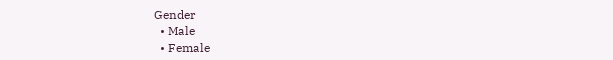Gender
  • Male
  • Female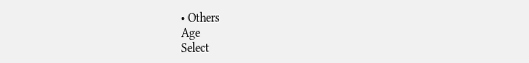• Others
Age
Select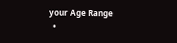your Age Range
  •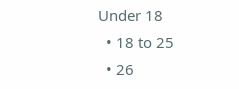Under 18
  • 18 to 25
  • 26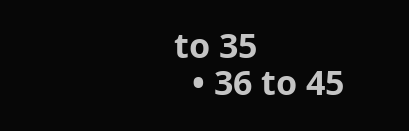to 35
  • 36 to 45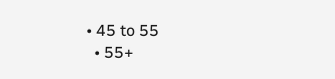• 45 to 55
  • 55+